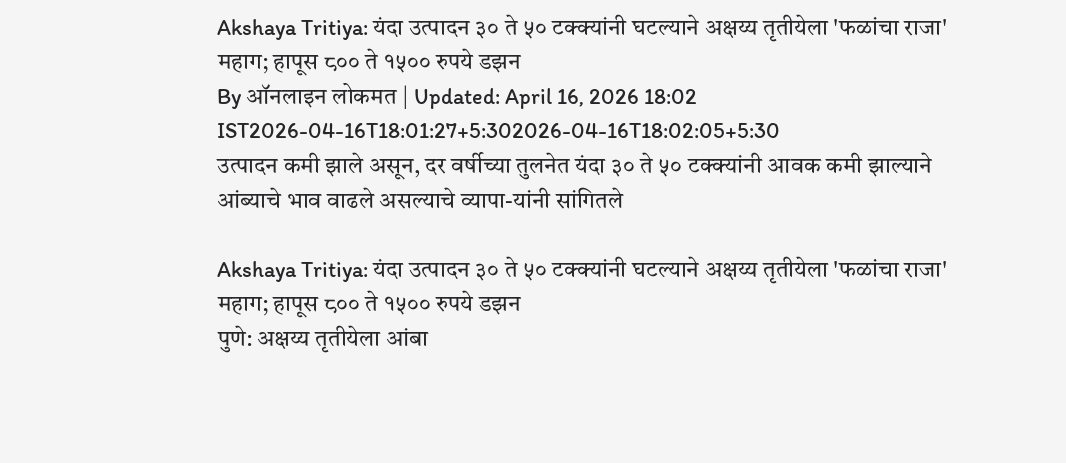Akshaya Tritiya: यंदा उत्पादन ३० ते ५० टक्क्यांनी घटल्याने अक्षय्य तृतीयेला 'फळांचा राजा' महाग; हापूस ८०० ते १५०० रुपये डझन
By ऑनलाइन लोकमत | Updated: April 16, 2026 18:02 IST2026-04-16T18:01:27+5:302026-04-16T18:02:05+5:30
उत्पादन कमी झाले असून, दर वर्षीच्या तुलनेत यंदा ३० ते ५० टक्क्यांनी आवक कमी झाल्याने आंब्याचे भाव वाढले असल्याचे व्यापा-यांनी सांगितले

Akshaya Tritiya: यंदा उत्पादन ३० ते ५० टक्क्यांनी घटल्याने अक्षय्य तृतीयेला 'फळांचा राजा' महाग; हापूस ८०० ते १५०० रुपये डझन
पुणे: अक्षय्य तृतीयेला आंबा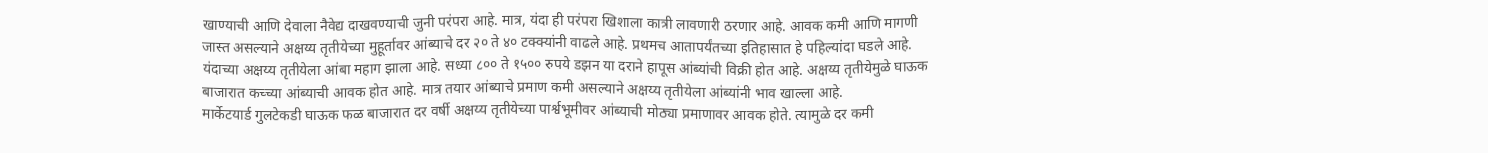खाण्याची आणि देवाला नैवेद्य दाखवण्याची जुनी परंपरा आहे. मात्र, यंदा ही परंपरा खिशाला कात्री लावणारी ठरणार आहे. आवक कमी आणि मागणी जास्त असल्याने अक्षय्य तृतीयेच्या मुहूर्तावर आंब्याचे दर २० ते ४० टक्क्यांनी वाढले आहे. प्रथमच आतापर्यंतच्या इतिहासात हे पहिल्यांदा घडले आहे. यंदाच्या अक्षय्य तृतीयेला आंबा महाग झाला आहे. सध्या ८०० ते १५०० रुपये डझन या दराने हापूस आंब्यांची विक्री होत आहे. अक्षय्य तृतीयेमुळे घाऊक बाजारात कच्च्या आंब्याची आवक होत आहे. मात्र तयार आंब्याचे प्रमाण कमी असल्याने अक्षय्य तृतीयेला आंब्यांनी भाव खाल्ला आहे.
मार्केटयार्ड गुलटेकडी घाऊक फळ बाजारात दर वर्षी अक्षय्य तृतीयेच्या पार्श्वभूमीवर आंब्याची मोठ्या प्रमाणावर आवक होते. त्यामुळे दर कमी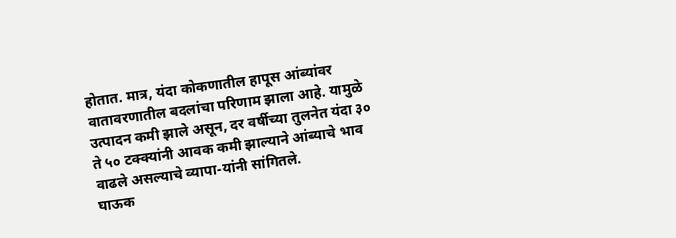होतात. मात्र, यंदा कोकणातील हापूस आंब्यांवर वातावरणातील बदलांचा परिणाम झाला आहे. यामुळे उत्पादन कमी झाले असून, दर वर्षीच्या तुलनेत यंदा ३० ते ५० टक्क्यांनी आवक कमी झाल्याने आंब्याचे भाव वाढले असल्याचे व्यापा-यांनी सांगितले.
घाऊक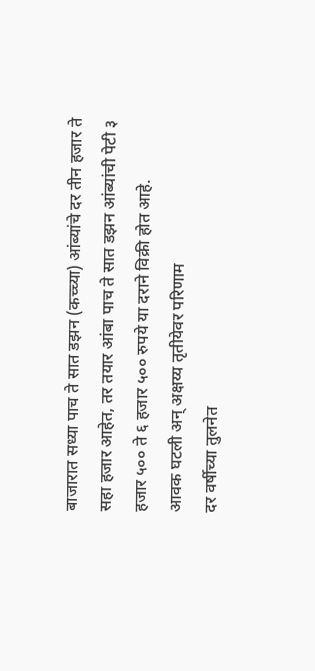बाजारात सध्या पाच ते सात डझन (कच्च्या) आंब्यांचे दर तीन हजार ते सहा हजार आहेत, तर तयार आंबा पाच ते सात डझन आंब्यांची पेटी ३ हजार ५०० ते ६ हजार ५०० रुपये या दराने विक्री होत आहे.
आवक घटली अन् अक्षय्य तृतीयेवर परिणाम
दर वर्षीच्या तुलनेत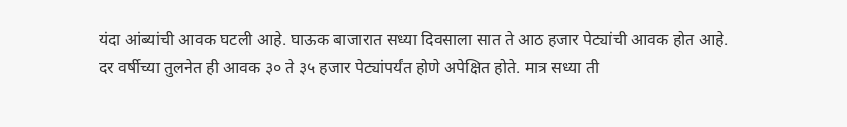यंदा आंब्यांची आवक घटली आहे. घाऊक बाजारात सध्या दिवसाला सात ते आठ हजार पेट्यांची आवक होत आहे. दर वर्षीच्या तुलनेत ही आवक ३० ते ३५ हजार पेट्यांपर्यंत होणे अपेक्षित होते. मात्र सध्या ती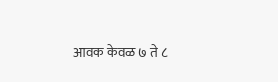आवक केवळ ७ ते ८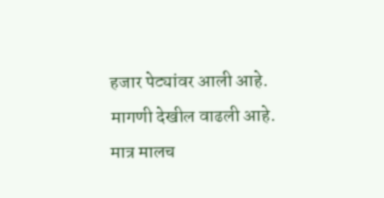हजार पेट्यांवर आली आहे. मागणी देखील वाढली आहे. मात्र मालच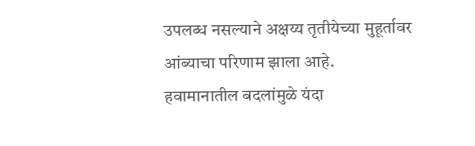उपलब्ध नसल्याने अक्षय्य तृतीयेच्या मुहूर्तावर आंब्याचा परिणाम झाला आहे.
हवामानातील बदलांमुळे यंदा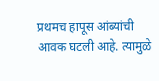प्रथमच हापूस आंब्यांची आवक घटली आहे. त्यामुळे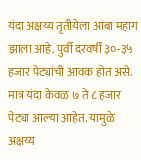यंदा अक्षय्य तृतीयेला आंबा महाग झाला आहे. पुर्वी दरवर्षी ३०-३५ हजार पेट्यांची आवक होत असे. मात्र यंदा केवळ ७ ते ८ हजार पेट्या आल्या आहेत. यामुळे अक्षय्य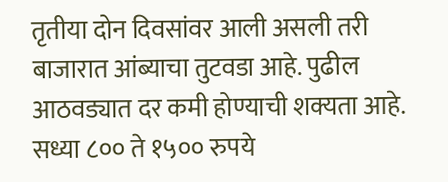तृतीया दोन दिवसांवर आली असली तरी बाजारात आंब्याचा तुटवडा आहे. पुढील आठवड्यात दर कमी होण्याची शक्यता आहे. सध्या ८०० ते १५०० रुपये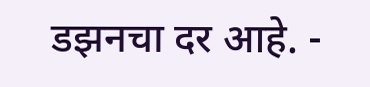डझनचा दर आहे. -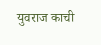युवराज काची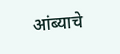आंब्याचे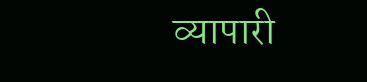व्यापारी